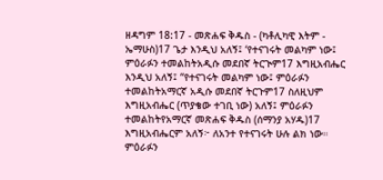ዘዳግም 18:17 - መጽሐፍ ቅዱስ - (ካቶሊካዊ እትም - ኤማሁስ)17 ጌታ እንዲህ አለኝ፤ ‘የተናገሩት መልካም ነው፤ ምዕራፉን ተመልከትአዲሱ መደበኛ ትርጒም17 እግዚአብሔር እንዲህ አለኝ፤ “የተናገሩት መልካም ነው፤ ምዕራፉን ተመልከትአማርኛ አዲሱ መደበኛ ትርጉም17 ስለዚህም እግዚአብሔር (ጥያቄው ተገቢ ነው) አለኝ፤ ምዕራፉን ተመልከትየአማርኛ መጽሐፍ ቅዱስ (ሰማንያ አሃዱ)17 እግዚአብሔርም አለኝ፦ ለአንተ የተናገሩት ሁሉ ልክ ነው። ምዕራፉን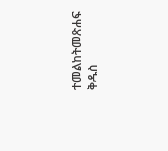ተመልከትመጽሐፍ ቅዱስ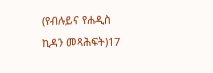(የብሉይና የሐዲስ ኪዳን መጻሕፍት)17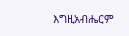እግዚአብሔርም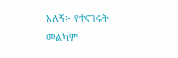አለኝ፦ የተናገሩት መልካም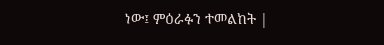ነው፤ ምዕራፉን ተመልከት |